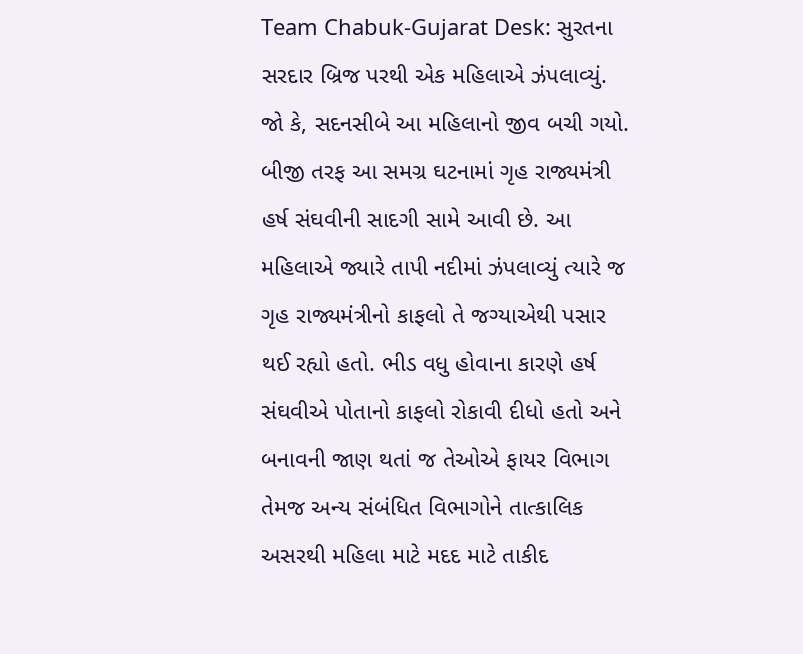Team Chabuk-Gujarat Desk: સુરતના સરદાર બ્રિજ પરથી એક મહિલાએ ઝંપલાવ્યું. જો કે, સદનસીબે આ મહિલાનો જીવ બચી ગયો. બીજી તરફ આ સમગ્ર ઘટનામાં ગૃહ રાજ્યમંત્રી હર્ષ સંઘવીની સાદગી સામે આવી છે. આ મહિલાએ જ્યારે તાપી નદીમાં ઝંપલાવ્યું ત્યારે જ ગૃહ રાજ્યમંત્રીનો કાફલો તે જગ્યાએથી પસાર થઈ રહ્યો હતો. ભીડ વધુ હોવાના કારણે હર્ષ સંઘવીએ પોતાનો કાફલો રોકાવી દીધો હતો અને બનાવની જાણ થતાં જ તેઓએ ફાયર વિભાગ તેમજ અન્ય સંબંધિત વિભાગોને તાત્કાલિક અસરથી મહિલા માટે મદદ માટે તાકીદ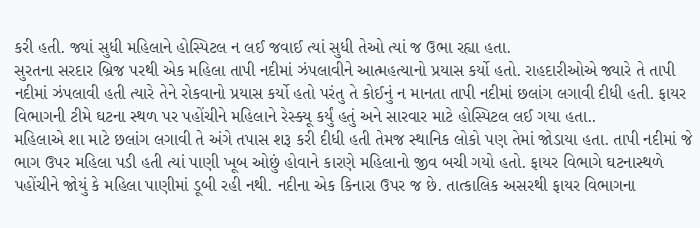કરી હતી. જ્યાં સુધી મહિલાને હોસ્પિટલ ન લઈ જવાઈ ત્યાં સુધી તેઓ ત્યાં જ ઉભા રહ્યા હતા.
સુરતના સરદાર બ્રિજ પરથી એક મહિલા તાપી નદીમાં ઝંપલાવીને આત્મહત્યાનો પ્રયાસ કર્યો હતો. રાહદારીઓએ જ્યારે તે તાપી નદીમાં ઝંપલાવી હતી ત્યારે તેને રોકવાનો પ્રયાસ કર્યો હતો પરંતુ તે કોઈનું ન માનતા તાપી નદીમાં છલાંગ લગાવી દીધી હતી. ફાયર વિભાગની ટીમે ઘટના સ્થળ પર પહોંચીને મહિલાને રેસ્ક્યૂ કર્યું હતું અને સારવાર માટે હોસ્પિટલ લઈ ગયા હતા..
મહિલાએ શા માટે છલાંગ લગાવી તે અંગે તપાસ શરૂ કરી દીધી હતી તેમજ સ્થાનિક લોકો પણ તેમાં જોડાયા હતા. તાપી નદીમાં જે ભાગ ઉપર મહિલા પડી હતી ત્યાં પાણી ખૂબ ઓછું હોવાને કારણે મહિલાનો જીવ બચી ગયો હતો. ફાયર વિભાગે ઘટનાસ્થળે પહોંચીને જોયું કે મહિલા પાણીમાં ડૂબી રહી નથી. નદીના એક કિનારા ઉપર જ છે. તાત્કાલિક અસરથી ફાયર વિભાગના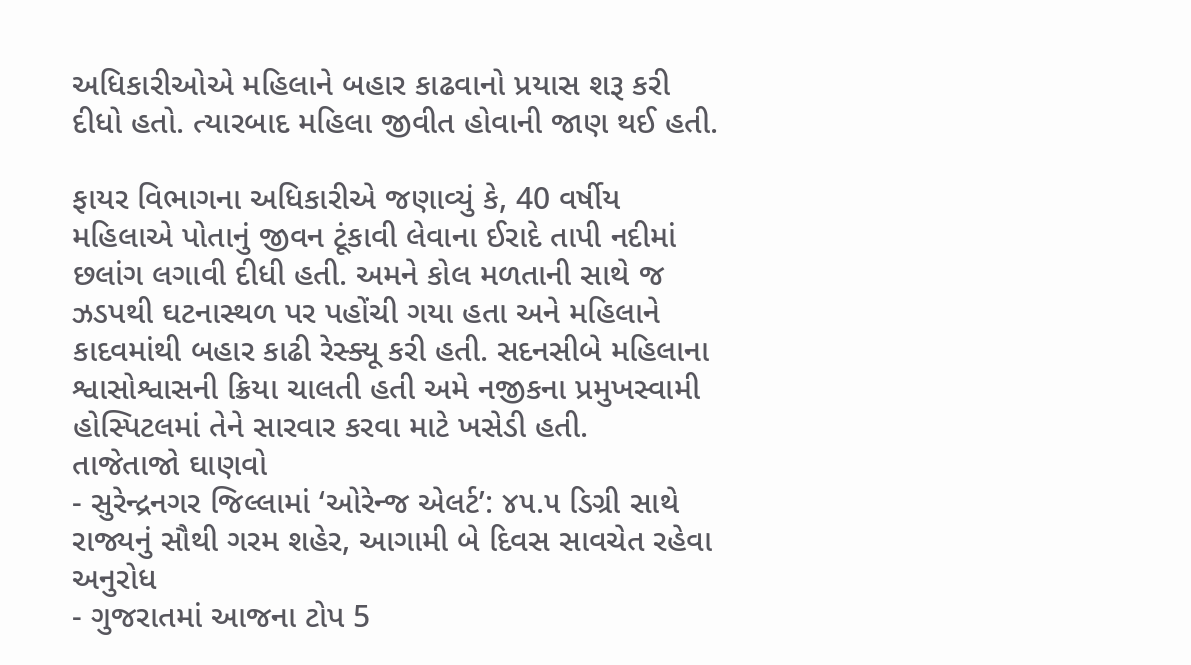અધિકારીઓએ મહિલાને બહાર કાઢવાનો પ્રયાસ શરૂ કરી દીધો હતો. ત્યારબાદ મહિલા જીવીત હોવાની જાણ થઈ હતી.

ફાયર વિભાગના અધિકારીએ જણાવ્યું કે, 40 વર્ષીય મહિલાએ પોતાનું જીવન ટૂંકાવી લેવાના ઈરાદે તાપી નદીમાં છલાંગ લગાવી દીધી હતી. અમને કોલ મળતાની સાથે જ ઝડપથી ઘટનાસ્થળ પર પહોંચી ગયા હતા અને મહિલાને કાદવમાંથી બહાર કાઢી રેસ્ક્યૂ કરી હતી. સદનસીબે મહિલાના શ્વાસોશ્વાસની ક્રિયા ચાલતી હતી અમે નજીકના પ્રમુખસ્વામી હોસ્પિટલમાં તેને સારવાર કરવા માટે ખસેડી હતી.
તાજેતાજો ઘાણવો
- સુરેન્દ્રનગર જિલ્લામાં ‘ઓરેન્જ એલર્ટ’: ૪૫.૫ ડિગ્રી સાથે રાજ્યનું સૌથી ગરમ શહેર, આગામી બે દિવસ સાવચેત રહેવા અનુરોધ
- ગુજરાતમાં આજના ટોપ 5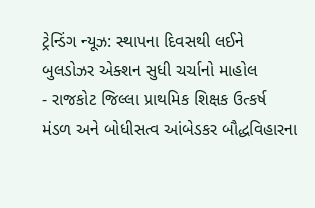ટ્રેન્ડિંગ ન્યૂઝ: સ્થાપના દિવસથી લઈને બુલડોઝર એક્શન સુધી ચર્ચાનો માહોલ
- રાજકોટ જિલ્લા પ્રાથમિક શિક્ષક ઉત્કર્ષ મંડળ અને બોધીસત્વ આંબેડકર બૌદ્ધવિહારના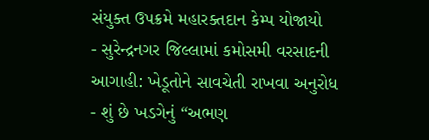સંયુક્ત ઉપક્રમે મહારક્તદાન કેમ્પ યોજાયો
- સુરેન્દ્રનગર જિલ્લામાં કમોસમી વરસાદની આગાહી: ખેડૂતોને સાવચેતી રાખવા અનુરોધ
- શું છે ખડગેનું “અભણ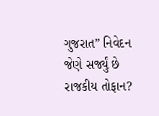ગુજરાત” નિવેદન જેણે સર્જ્યું છે રાજકીય તોફાન?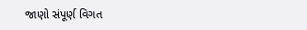જાણો સંપૂર્ણ વિગત